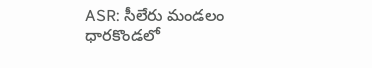ASR: సీలేరు మండలం ధారకొండలో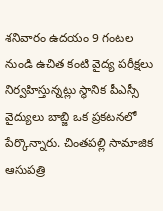శనివారం ఉదయం 9 గంటల నుండి ఉచిత కంటి వైద్య పరీక్షలు నిర్వహిస్తున్నట్లు స్థానిక పీఎస్సీ వైద్యులు బాబ్జి ఒక ప్రకటనలో పేర్కొన్నారు. చింతపల్లి సామాజిక ఆసుపత్రి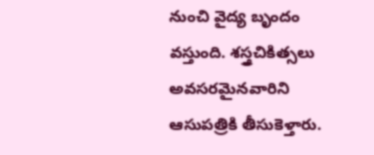నుంచి వైద్య బృందం వస్తుంది. శస్త్రచికిత్సలు అవసరమైనవారిని ఆసుపత్రికి తీసుకెళ్తారు.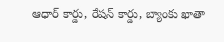ఆధార్ కార్డు, రేషన్ కార్డు, బ్యాంకు ఖాతా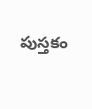పుస్తకం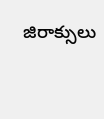జిరాక్సులు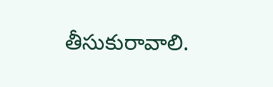తీసుకురావాలి.